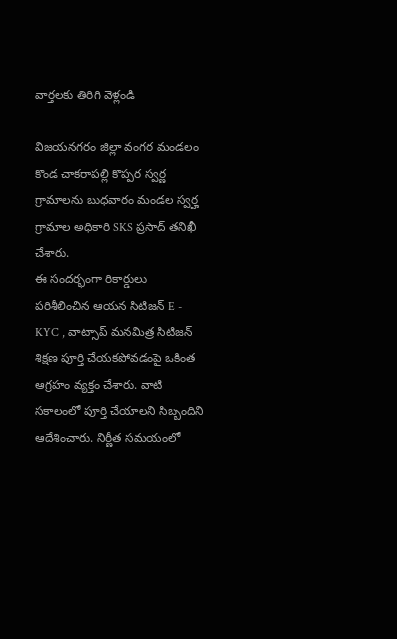వార్తలకు తిరిగి వెళ్లండి

విజయనగరం జిల్లా వంగర మండలం కొండ చాకరాపల్లి కొప్పర స్వర్ణ గ్రామాలను బుధవారం మండల స్వర్హ గ్రామాల అధికారి SKS ప్రసాద్ తనిఖీ చేశారు.
ఈ సందర్భంగా రికార్డులు పరిశీలించిన ఆయన సిటిజన్ E - KYC , వాట్సాప్ మనమిత్ర సిటిజన్ శిక్షణ పూర్తి చేయకపోవడంపై ఒకింత ఆగ్రహం వ్యక్తం చేశారు. వాటి సకాలంలో పూర్తి చేయాలని సిబ్బందిని ఆదేశించారు. నిర్ణీత సమయంలో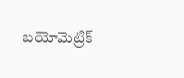బయోమెట్రిక్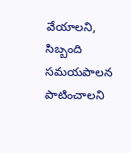వేయాలని, సిబ్బంది సమయపాలన పాటించాలని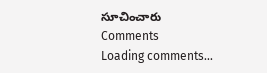సూచించారు
Comments
Loading comments...